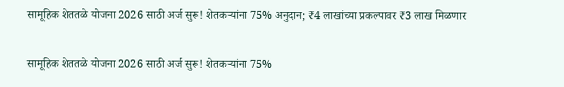सामूहिक शेततळे योजना 2026 साठी अर्ज सुरू! शेतकऱ्यांना 75% अनुदान; ₹4 लाखांच्या प्रकल्पावर ₹3 लाख मिळणार

सामूहिक शेततळे योजना 2026 साठी अर्ज सुरू! शेतकऱ्यांना 75%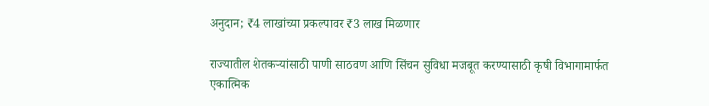अनुदान; ₹4 लाखांच्या प्रकल्पावर ₹3 लाख मिळणार

राज्यातील शेतकऱ्यांसाठी पाणी साठवण आणि सिंचन सुविधा मजबूत करण्यासाठी कृषी विभागामार्फत एकात्मिक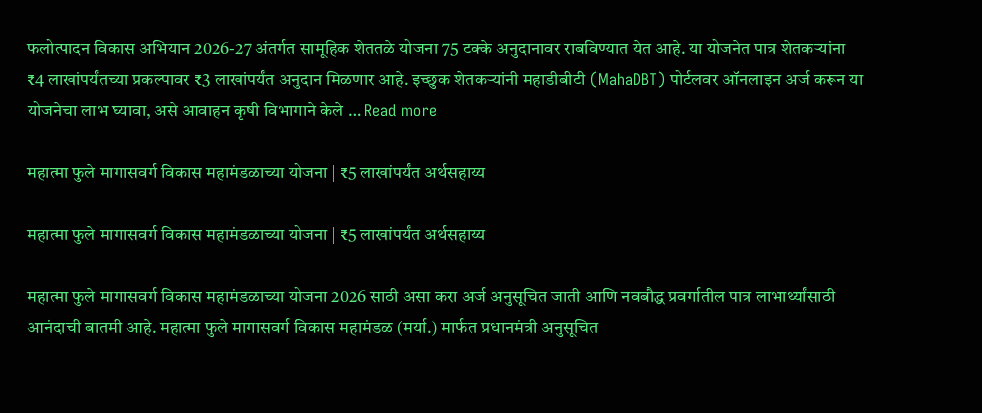फलोत्पादन विकास अभियान 2026-27 अंतर्गत सामूहिक शेततळे योजना 75 टक्के अनुदानावर राबविण्यात येत आहे. या योजनेत पात्र शेतकऱ्यांना ₹4 लाखांपर्यंतच्या प्रकल्पावर ₹3 लाखांपर्यंत अनुदान मिळणार आहे. इच्छुक शेतकऱ्यांनी महाडीबीटी (MahaDBT) पोर्टलवर ऑनलाइन अर्ज करून या योजनेचा लाभ घ्यावा, असे आवाहन कृषी विभागाने केले … Read more

महात्मा फुले मागासवर्ग विकास महामंडळाच्या योजना | ₹5 लाखांपर्यंत अर्थसहाय्य

महात्मा फुले मागासवर्ग विकास महामंडळाच्या योजना | ₹5 लाखांपर्यंत अर्थसहाय्य

महात्मा फुले मागासवर्ग विकास महामंडळाच्या योजना 2026 साठी असा करा अर्ज अनुसूचित जाती आणि नवबौद्ध प्रवर्गातील पात्र लाभार्थ्यांसाठी आनंदाची बातमी आहे. महात्मा फुले मागासवर्ग विकास महामंडळ (मर्या.) मार्फत प्रधानमंत्री अनुसूचित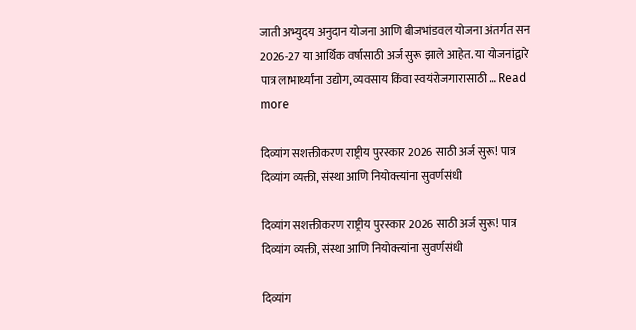जाती अभ्युदय अनुदान योजना आणि बीजभांडवल योजना अंतर्गत सन 2026-27 या आर्थिक वर्षासाठी अर्ज सुरू झाले आहेत. या योजनांद्वारे पात्र लाभार्थ्यांना उद्योग, व्यवसाय किंवा स्वयंरोजगारासाठी … Read more

दिव्यांग सशक्तीकरण राष्ट्रीय पुरस्कार 2026 साठी अर्ज सुरू! पात्र दिव्यांग व्यक्ती, संस्था आणि नियोक्त्यांना सुवर्णसंधी

दिव्यांग सशक्तीकरण राष्ट्रीय पुरस्कार 2026 साठी अर्ज सुरू! पात्र दिव्यांग व्यक्ती, संस्था आणि नियोक्त्यांना सुवर्णसंधी

दिव्यांग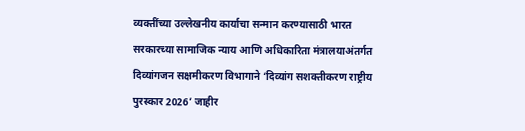व्यक्तींच्या उल्लेखनीय कार्याचा सन्मान करण्यासाठी भारत सरकारच्या सामाजिक न्याय आणि अधिकारिता मंत्रालयाअंतर्गत दिव्यांगजन सक्षमीकरण विभागाने ‘दिव्यांग सशक्तीकरण राष्ट्रीय पुरस्कार 2026’ जाहीर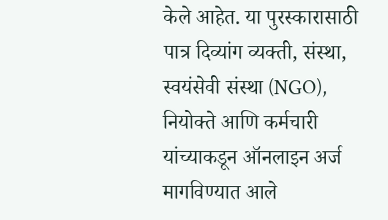केले आहेत. या पुरस्कारासाठी पात्र दिव्यांग व्यक्ती, संस्था, स्वयंसेवी संस्था (NGO), नियोक्ते आणि कर्मचारी यांच्याकडून ऑनलाइन अर्ज मागविण्यात आले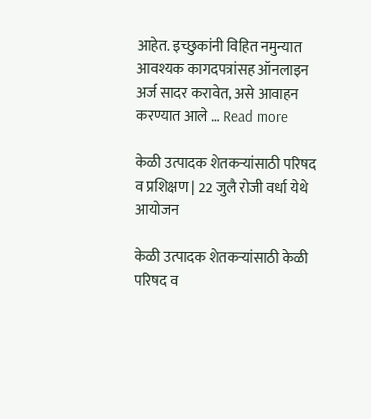आहेत. इच्छुकांनी विहित नमुन्यात आवश्यक कागदपत्रांसह ऑनलाइन अर्ज सादर करावेत, असे आवाहन करण्यात आले … Read more

केळी उत्पादक शेतकऱ्यांसाठी परिषद व प्रशिक्षण | 22 जुलै रोजी वर्धा येथे आयोजन

केळी उत्पादक शेतकऱ्यांसाठी केळी परिषद व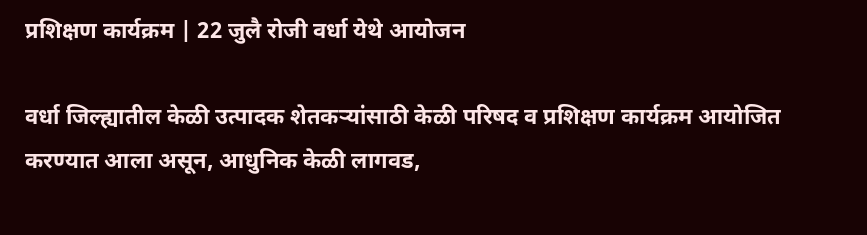प्रशिक्षण कार्यक्रम | 22 जुलै रोजी वर्धा येथे आयोजन

वर्धा जिल्ह्यातील केळी उत्पादक शेतकऱ्यांसाठी केळी परिषद व प्रशिक्षण कार्यक्रम आयोजित करण्यात आला असून, आधुनिक केळी लागवड,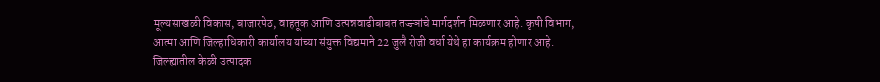मूल्यसाखळी विकास, बाजारपेठ, वाहतूक आणि उत्पन्नवाढीबाबत तज्ज्ञांचे मार्गदर्शन मिळणार आहे. कृषी विभाग, आत्मा आणि जिल्हाधिकारी कार्यालय यांच्या संयुक्त विद्यमाने 22 जुलै रोजी वर्धा येथे हा कार्यक्रम होणार आहे. जिल्ह्यातील केळी उत्पादक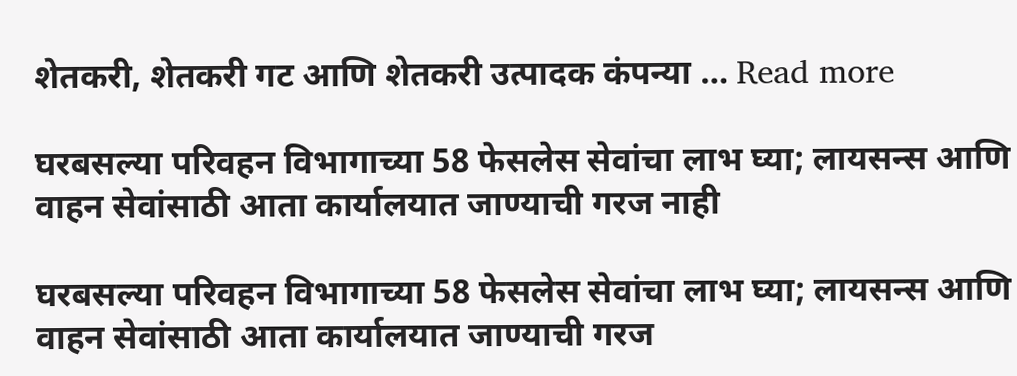शेतकरी, शेतकरी गट आणि शेतकरी उत्पादक कंपन्या … Read more

घरबसल्या परिवहन विभागाच्या 58 फेसलेस सेवांचा लाभ घ्या; लायसन्स आणि वाहन सेवांसाठी आता कार्यालयात जाण्याची गरज नाही

घरबसल्या परिवहन विभागाच्या 58 फेसलेस सेवांचा लाभ घ्या; लायसन्स आणि वाहन सेवांसाठी आता कार्यालयात जाण्याची गरज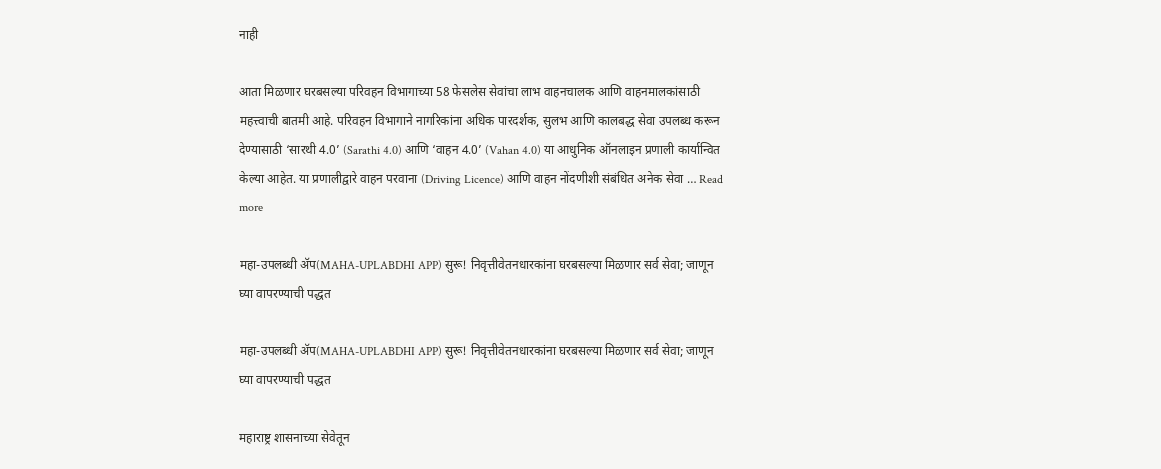नाही

आता मिळणार घरबसल्या परिवहन विभागाच्या 58 फेसलेस सेवांचा लाभ वाहनचालक आणि वाहनमालकांसाठी महत्त्वाची बातमी आहे. परिवहन विभागाने नागरिकांना अधिक पारदर्शक, सुलभ आणि कालबद्ध सेवा उपलब्ध करून देण्यासाठी ‘सारथी 4.0’ (Sarathi 4.0) आणि ‘वाहन 4.0’ (Vahan 4.0) या आधुनिक ऑनलाइन प्रणाली कार्यान्वित केल्या आहेत. या प्रणालीद्वारे वाहन परवाना (Driving Licence) आणि वाहन नोंदणीशी संबंधित अनेक सेवा … Read more

महा-उपलब्धी ॲप(MAHA-UPLABDHI APP) सुरू! निवृत्तीवेतनधारकांना घरबसल्या मिळणार सर्व सेवा; जाणून घ्या वापरण्याची पद्धत

महा-उपलब्धी ॲप(MAHA-UPLABDHI APP) सुरू! निवृत्तीवेतनधारकांना घरबसल्या मिळणार सर्व सेवा; जाणून घ्या वापरण्याची पद्धत

महाराष्ट्र शासनाच्या सेवेतून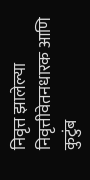निवृत्त झालेल्या निवृत्तीवेतनधारक आणि कुटुंब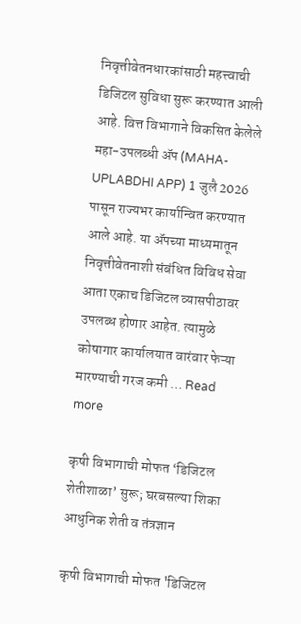निवृत्तीवेतनधारकांसाठी महत्त्वाची डिजिटल सुविधा सुरू करण्यात आली आहे. वित्त विभागाने विकसित केलेले महा-उपलब्धी ॲप (MAHA-UPLABDHI APP) 1 जुलै 2026 पासून राज्यभर कार्यान्वित करण्यात आले आहे. या ॲपच्या माध्यमातून निवृत्तीवेतनाशी संबंधित विविध सेवा आता एकाच डिजिटल व्यासपीठावर उपलब्ध होणार आहेत. त्यामुळे कोषागार कार्यालयात वारंवार फेऱ्या मारण्याची गरज कमी … Read more

कृषी विभागाची मोफत ‘डिजिटल शेतीशाळा’ सुरू; घरबसल्या शिका आधुनिक शेती व तंत्रज्ञान

कृषी विभागाची मोफत 'डिजिटल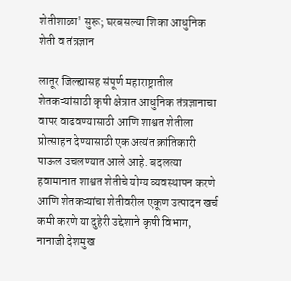शेतीशाळा' सुरू; घरबसल्या शिका आधुनिक शेती व तंत्रज्ञान

लातूर जिल्ह्यासह संपूर्ण महाराष्ट्रातील शेतकऱ्यांसाठी कृषी क्षेत्रात आधुनिक तंत्रज्ञानाचा वापर वाढवण्यासाठी आणि शाश्वत शेतीला प्रोत्साहन देण्यासाठी एक अत्यंत क्रांतिकारी पाऊल उचलण्यात आले आहे. बदलत्या हवामानात शाश्वत शेतीचे योग्य व्यवस्थापन करणे आणि शेतकऱ्यांचा शेतीवरील एकूण उत्पादन खर्च कमी करणे या दुहेरी उद्देशाने कृषी विभाग, नानाजी देशमुख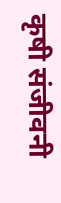कृषी संजीवनी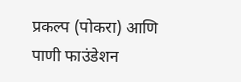प्रकल्प (पोकरा) आणि पाणी फाउंडेशन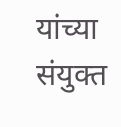यांच्या संयुक्त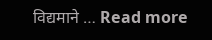विद्यमाने … Read more